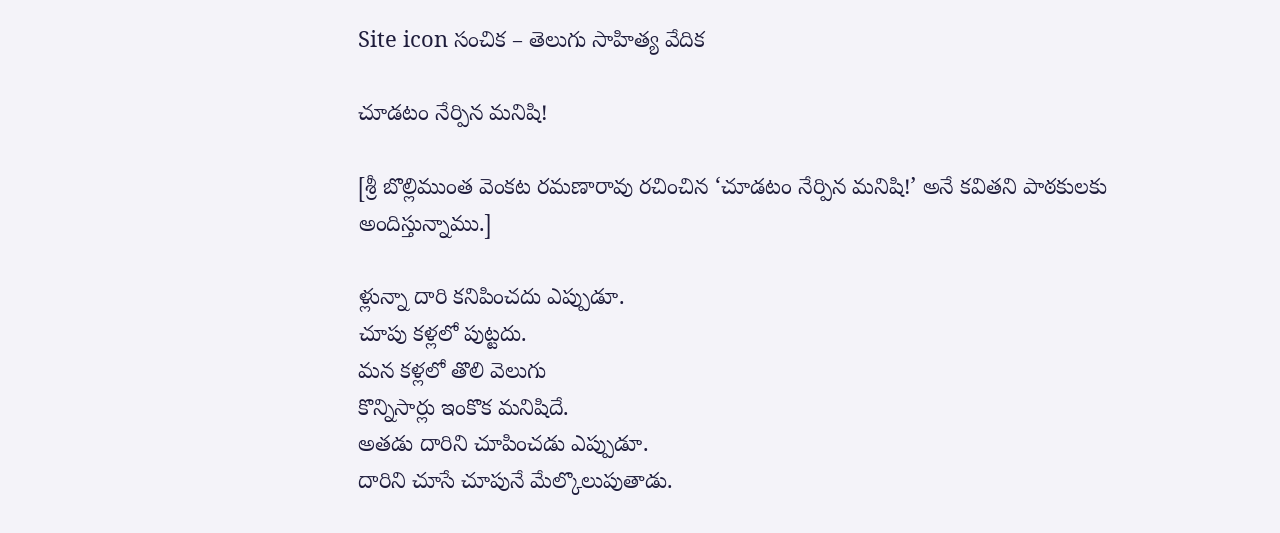Site icon సంచిక – తెలుగు సాహిత్య వేదిక

చూడటం నేర్పిన మనిషి!

[శ్రీ బొల్లిముంత వెంకట రమణారావు రచించిన ‘చూడటం నేర్పిన మనిషి!’ అనే కవితని పాఠకులకు అందిస్తున్నాము.]

ళ్లున్నా దారి కనిపించదు ఎప్పుడూ.
చూపు కళ్లలో పుట్టదు.
మన కళ్లలో తొలి వెలుగు
కొన్నిసార్లు ఇంకొక మనిషిదే.
అతడు దారిని చూపించడు ఎప్పుడూ.
దారిని చూసే చూపునే మేల్కొలుపుతాడు.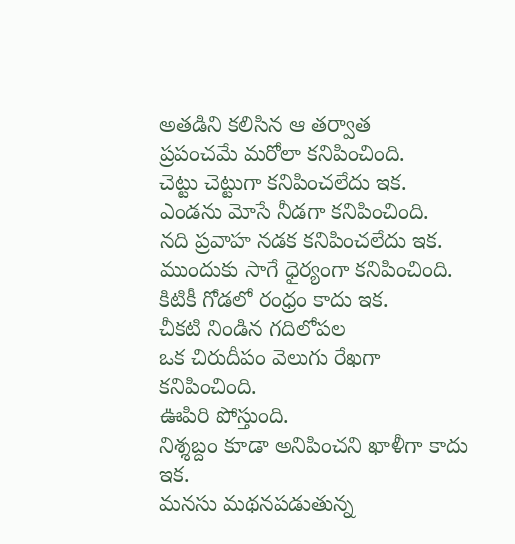అతడిని కలిసిన ఆ తర్వాత
ప్రపంచమే మరోలా కనిపించింది.
చెట్టు చెట్టుగా కనిపించలేదు ఇక.
ఎండను మోసే నీడగా కనిపించింది.
నది ప్రవాహ నడక కనిపించలేదు ఇక.
ముందుకు సాగే ధైర్యంగా కనిపించింది.
కిటికీ గోడలో రంధ్రం కాదు ఇక.
చీకటి నిండిన గదిలోపల
ఒక చిరుదీపం వెలుగు రేఖగా కనిపించింది.
ఊపిరి పోస్తుంది.
నిశ్శబ్దం కూడా అనిపించని ఖాళీగా కాదు ఇక.
మనసు మథనపడుతున్న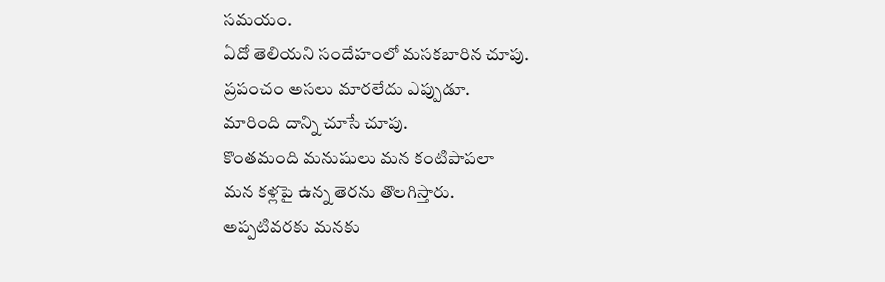సమయం.
ఏదో తెలియని సందేహంలో మసకబారిన చూపు.
ప్రపంచం అసలు మారలేదు ఎప్పుడూ.
మారింది దాన్ని చూసే చూపు.
కొంతమంది మనుషులు మన కంటిపాపలా
మన కళ్లపై ఉన్న తెరను తొలగిస్తారు.
అప్పటివరకు మనకు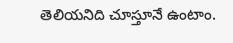తెలియనిది చూస్తూనే ఉంటాం.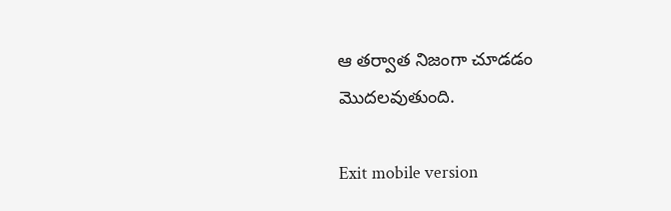ఆ తర్వాత నిజంగా చూడడం మొదలవుతుంది.

Exit mobile version